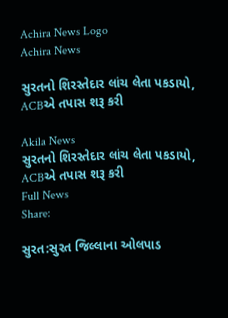Achira News Logo
Achira News

સુરતનો શિરસ્તેદાર લાંચ લેતા પકડાયો, ACBએ તપાસ શરૂ કરી

Akila News
સુરતનો શિરસ્તેદાર લાંચ લેતા પકડાયો, ACBએ તપાસ શરૂ કરી
Full News
Share:

સુરત:સુરત જિલ્લાના ઓલપાડ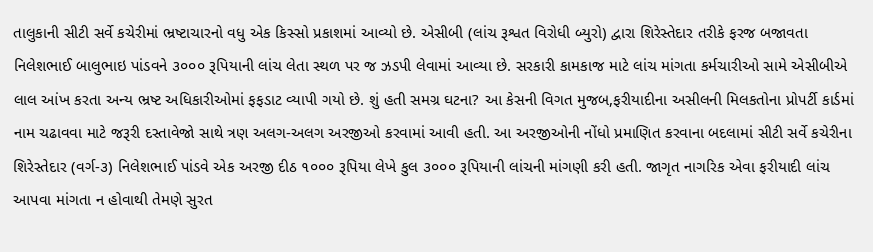તાલુકાની સીટી સર્વે કચેરીમાં ભ્રષ્ટાચારનો વધુ એક કિસ્સો પ્રકાશમાં આવ્યો છે. એસીબી (લાંચ રૂશ્વત વિરોધી બ્યુરો) દ્વારા શિરેસ્તેદાર તરીકે ફરજ બજાવતા નિલેશભાઈ બાલુભાઇ પાંડવને ૩૦૦૦ રૂપિયાની લાંચ લેતા સ્થળ પર જ ઝડપી લેવામાં આવ્યા છે. સરકારી કામકાજ માટે લાંચ માંગતા કર્મચારીઓ સામે એસીબીએ લાલ આંખ કરતા અન્ય ભ્રષ્ટ અધિકારીઓમાં ફફડાટ વ્યાપી ગયો છે. શું હતી સમગ્ર ઘટના? આ કેસની વિગત મુજબ,ફરીયાદીના અસીલની મિલકતોના પ્રોપર્ટી કાર્ડમાં નામ ચઢાવવા માટે જરૂરી દસ્તાવેજો સાથે ત્રણ અલગ-અલગ અરજીઓ કરવામાં આવી હતી. આ અરજીઓની નોંધો પ્રમાણિત કરવાના બદલામાં સીટી સર્વે કચેરીના શિરેસ્તેદાર (વર્ગ-૩) નિલેશભાઈ પાંડવે એક અરજી દીઠ ૧૦૦૦ રૂપિયા લેખે કુલ ૩૦૦૦ રૂપિયાની લાંચની માંગણી કરી હતી. જાગૃત નાગરિક એવા ફરીયાદી લાંચ આપવા માંગતા ન હોવાથી તેમણે સુરત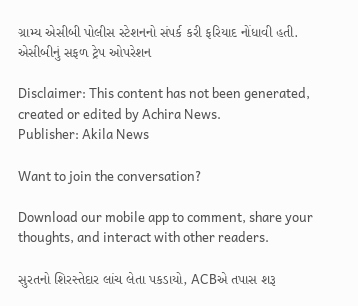ગ્રામ્ય એસીબી પોલીસ સ્ટેશનનો સંપર્ક કરી ફરિયાદ નોંધાવી હતી. એસીબીનું સફળ ટ્રેપ ઓપરેશન

Disclaimer: This content has not been generated, created or edited by Achira News.
Publisher: Akila News

Want to join the conversation?

Download our mobile app to comment, share your thoughts, and interact with other readers.

સુરતનો શિરસ્તેદાર લાંચ લેતા પકડાયો, ACBએ તપાસ શરૂ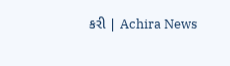કરી | Achira News